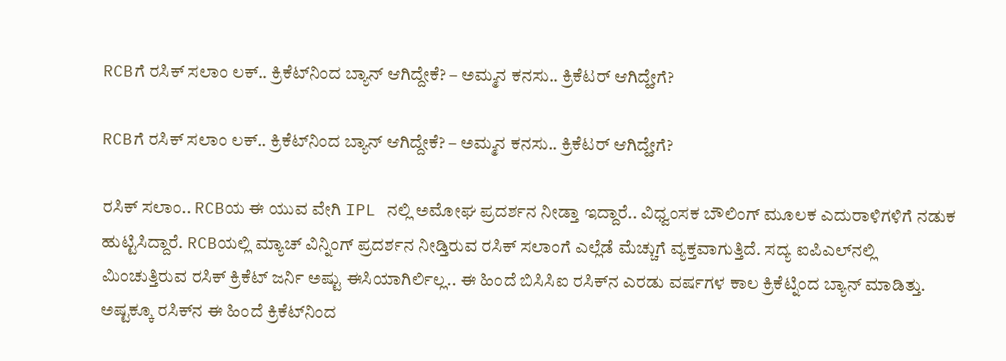RCBಗೆ ರಸಿಕ್‌ ಸಲಾಂ ಲಕ್.. ಕ್ರಿಕೆಟ್‌ನಿಂದ ಬ್ಯಾನ್‌ ಆಗಿದ್ದೇಕೆ? – ಅಮ್ಮನ ಕನಸು.. ಕ್ರಿಕೆಟರ್ ಆಗಿದ್ಹೇಗೆ?

RCBಗೆ ರಸಿಕ್‌ ಸಲಾಂ ಲಕ್.. ಕ್ರಿಕೆಟ್‌ನಿಂದ ಬ್ಯಾನ್‌ ಆಗಿದ್ದೇಕೆ? – ಅಮ್ಮನ ಕನಸು.. ಕ್ರಿಕೆಟರ್ ಆಗಿದ್ಹೇಗೆ?

ರಸಿಕ್‌ ಸಲಾಂ.. RCBಯ ಈ ಯುವ ವೇಗಿ IPL ನಲ್ಲಿ ಅಮೋಘ ಪ್ರದರ್ಶನ ನೀಡ್ತಾ ಇದ್ದಾರೆ.. ವಿಧ್ವಂಸಕ ಬೌಲಿಂಗ್ ಮೂಲಕ ಎದುರಾಳಿಗಳಿಗೆ ನಡುಕ ಹುಟ್ಟಿಸಿದ್ದಾರೆ. RCBಯಲ್ಲಿ ಮ್ಯಾಚ್‌ ವಿನ್ನಿಂಗ್‌ ಪ್ರದರ್ಶನ ನೀಡ್ತಿರುವ ರಸಿಕ್ ಸಲಾಂಗೆ ಎಲ್ಲೆಡೆ ಮೆಚ್ಚುಗೆ ವ್ಯಕ್ತವಾಗುತ್ತಿದೆ. ಸದ್ಯ ಐಪಿಎಲ್‌ನಲ್ಲಿ ಮಿಂಚುತ್ತಿರುವ ರಸಿಕ್‌ ಕ್ರಿಕೆಟ್ ಜರ್ನಿ ಅಷ್ಟು ಈಸಿಯಾಗಿರ್ಲಿಲ್ಲ.. ಈ ಹಿಂದೆ ಬಿಸಿಸಿಐ ರಸಿಕ್‌ನ ಎರಡು ವರ್ಷಗಳ ಕಾಲ ಕ್ರಿಕೆಟ್ನಿಂದ ಬ್ಯಾನ್‌ ಮಾಡಿತ್ತು. ಅಷ್ಟಕ್ಕೂ ರಸಿಕ್‌ನ ಈ ಹಿಂದೆ ಕ್ರಿಕೆಟ್‌ನಿಂದ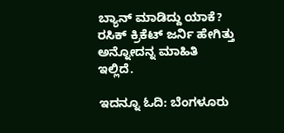ಬ್ಯಾನ್‌ ಮಾಡಿದ್ದು ಯಾಕೆ? ರಸಿಕ್‌ ಕ್ರಿಕೆಟ್‌ ಜರ್ನಿ ಹೇಗಿತ್ತು ಅನ್ನೋದನ್ನ ಮಾಹಿತಿ ಇಲ್ಲಿದೆ.

ಇದನ್ನೂ ಓದಿ: ಬೆಂಗಳೂರು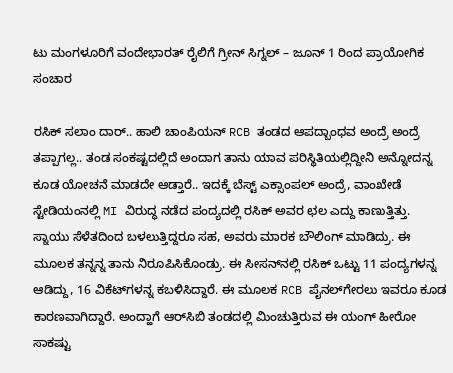ಟು ಮಂಗಳೂರಿಗೆ ವಂದೇಭಾರತ್ ರೈಲಿಗೆ ಗ್ರೀನ್ ಸಿಗ್ನಲ್ – ಜೂನ್ 1 ರಿಂದ ಪ್ರಾಯೋಗಿಕ ಸಂಚಾರ

ರಸಿಕ್‌ ಸಲಾಂ ದಾರ್‌.. ಹಾಲಿ ಚಾಂಪಿಯನ್‌ RCB ತಂಡದ ಆಪದ್ಬಾಂಧವ ಅಂದ್ರೆ ಅಂದ್ರೆ ತಪ್ಪಾಗಲ್ಲ.. ತಂಡ ಸಂಕಷ್ಟದಲ್ಲಿದೆ ಅಂದಾಗ ತಾನು ಯಾವ ಪರಿಸ್ಥಿತಿಯಲ್ಲಿದ್ದೀನಿ ಅನ್ನೋದನ್ನ ಕೂಡ ಯೋಚನೆ ಮಾಡದೇ ಆಡ್ತಾರೆ.. ಇದಕ್ಕೆ ಬೆಸ್ಟ್‌ ಎಕ್ಸಾಂಪಲ್‌ ಅಂದ್ರೆ, ವಾಂಖೇಡೆ ಸ್ಟೇಡಿಯಂನಲ್ಲಿ MI ವಿರುದ್ಧ ನಡೆದ ಪಂದ್ಯದಲ್ಲಿ ರಸಿಕ್ ಅವರ ಛಲ ಎದ್ದು ಕಾಣುತ್ತಿತ್ತು. ಸ್ನಾಯು ಸೆಳೆತದಿಂದ ಬಳಲುತ್ತಿದ್ದರೂ ಸಹ, ಅವರು ಮಾರಕ ಬೌಲಿಂಗ್ ಮಾಡಿದ್ರು. ಈ ಮೂಲಕ ತನ್ನನ್ನ ತಾನು ನಿರೂಪಿಸಿಕೊಂಡ್ರು. ಈ ಸೀಸನ್‌ನಲ್ಲಿ ರಸಿಕ್‌ ಒಟ್ಟು 11 ಪಂದ್ಯಗಳನ್ನ ಆಡಿದ್ದು, 16 ವಿಕೆಟ್‌ಗಳನ್ನ ಕಬಳಿಸಿದ್ದಾರೆ. ಈ ಮೂಲಕ RCB ಪೈನಲ್‌ಗೇರಲು ಇವರೂ ಕೂಡ ಕಾರಣವಾಗಿದ್ದಾರೆ. ಅಂದ್ಹಾಗೆ ಆರ್‌ಸಿಬಿ ತಂಡದಲ್ಲಿ ಮಿಂಚುತ್ತಿರುವ ಈ ಯಂಗ್‌ ಹೀರೋ ಸಾಕಷ್ಟು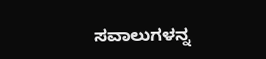ಸವಾಲುಗಳನ್ನ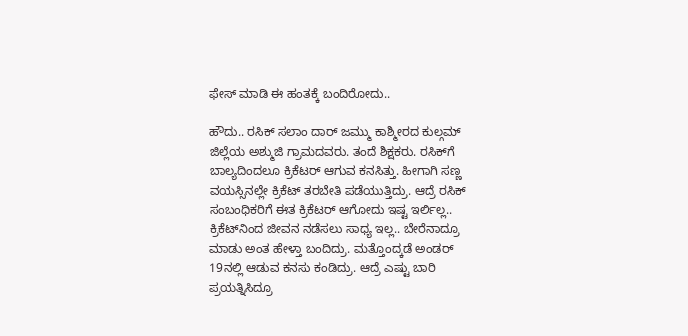ಫೇಸ್‌ ಮಾಡಿ ಈ ಹಂತಕ್ಕೆ ಬಂದಿರೋದು..

ಹೌದು.. ರಸಿಕ್‌ ಸಲಾಂ ದಾರ್‌ ಜಮ್ಮು ಕಾಶ್ಮೀರದ ಕುಲ್ಗಮ್ ಜಿಲ್ಲೆಯ ಅಶ್ಮುಜಿ ಗ್ರಾಮದವರು. ತಂದೆ ಶಿಕ್ಷಕರು. ರಸಿಕ್‌ಗೆ ಬಾಲ್ಯದಿಂದಲೂ ಕ್ರಿಕೆಟರ್‌ ಆಗುವ ಕನಸಿತ್ತು. ಹೀಗಾಗಿ ಸಣ್ಣ ವಯಸ್ಸಿನಲ್ಲೇ ಕ್ರಿಕೆಟ್‌ ತರಬೇತಿ ಪಡೆಯುತ್ತಿದ್ರು. ಆದ್ರೆ ರಸಿಕ್‌ ಸಂಬಂಧಿಕರಿಗೆ ಈತ ಕ್ರಿಕೆಟರ್‌ ಆಗೋದು ಇಷ್ಟ ಇರ್ಲಿಲ್ಲ.. ಕ್ರಿಕೆಟ್‌ನಿಂದ ಜೀವನ ನಡೆಸಲು ಸಾಧ್ಯ ಇಲ್ಲ.. ಬೇರೆನಾದ್ರೂ ಮಾಡು ಅಂತ ಹೇಳ್ತಾ ಬಂದಿದ್ರು. ಮತ್ತೊಂದ್ಕಡೆ ಅಂಡರ್‌ 19ನಲ್ಲಿ ಆಡುವ ಕನಸು ಕಂಡಿದ್ರು. ಆದ್ರೆ ಎಷ್ಟು ಬಾರಿ ಪ್ರಯತ್ನಿಸಿದ್ರೂ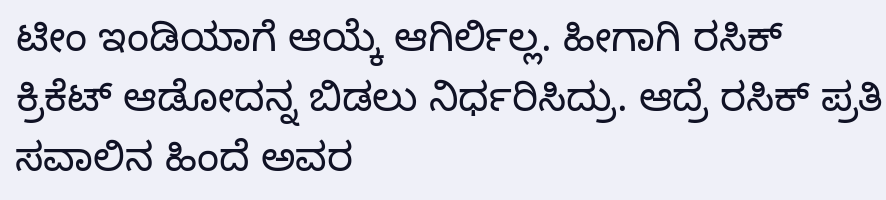ಟೀಂ ಇಂಡಿಯಾಗೆ ಆಯ್ಕೆ ಆಗಿರ್ಲಿಲ್ಲ. ಹೀಗಾಗಿ ರಸಿಕ್ ಕ್ರಿಕೆಟ್‌ ಆಡೋದನ್ನ ಬಿಡಲು ನಿರ್ಧರಿಸಿದ್ರು. ಆದ್ರೆ ರಸಿಕ್‌ ಪ್ರತಿ ಸವಾಲಿನ ಹಿಂದೆ ಅವರ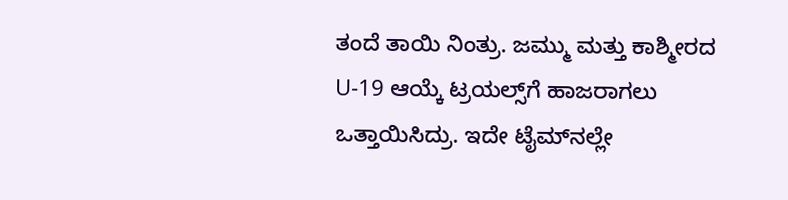ತಂದೆ ತಾಯಿ ನಿಂತ್ರು. ಜಮ್ಮು ಮತ್ತು ಕಾಶ್ಮೀರದ U-19 ಆಯ್ಕೆ ಟ್ರಯಲ್ಸ್‌ಗೆ ಹಾಜರಾಗಲು ಒತ್ತಾಯಿಸಿದ್ರು. ಇದೇ ಟೈಮ್‌ನಲ್ಲೇ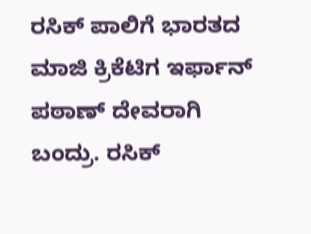ರಸಿಕ್‌ ಪಾಲಿಗೆ ಭಾರತದ ಮಾಜಿ ಕ್ರಿಕೆಟಿಗ ಇರ್ಫಾನ್‌ ಪಠಾಣ್‌ ದೇವರಾಗಿ ಬಂದ್ರು. ರಸಿಕ್‌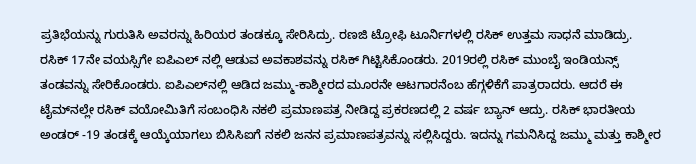ಪ್ರತಿಭೆಯನ್ನು ಗುರುತಿಸಿ ಅವರನ್ನು ಹಿರಿಯರ ತಂಡಕ್ಕೂ ಸೇರಿಸಿದ್ರು. ರಣಜಿ ಟ್ರೋಫಿ ಟೂರ್ನಿಗಳಲ್ಲಿ ರಸಿಕ್ ಉತ್ತಮ ಸಾಧನೆ ಮಾಡಿದ್ರು. ರಸಿಕ್‌ 17ನೇ ವಯಸ್ಸಿಗೇ ಐಪಿಎಲ್‌ ನಲ್ಲಿ ಆಡುವ ಅವಕಾಶವನ್ನು ರಸಿಕ್ ಗಿಟ್ಟಿಸಿಕೊಂಡರು. 2019ರಲ್ಲಿ ರಸಿಕ್‌ ಮುಂಬೈ ಇಂಡಿಯನ್ಸ್ ತಂಡವನ್ನು ಸೇರಿಕೊಂಡರು. ಐಪಿಎಲ್‌ನಲ್ಲಿ ಆಡಿದ ಜಮ್ಮು-ಕಾಶ್ಮೀರದ ಮೂರನೇ ಆಟಗಾರನೆಂಬ ಹೆಗ್ಗಳಿಕೆಗೆ ಪಾತ್ರರಾದರು. ಆದರೆ ಈ ಟೈಮ್‌ನಲ್ಲೇ ರಸಿಕ್ ವಯೋಮಿತಿಗೆ ಸಂಬಂಧಿಸಿ ನಕಲಿ ಪ್ರಮಾಣಪತ್ರ ನೀಡಿದ್ದ ಪ್ರಕರಣದಲ್ಲಿ 2 ವರ್ಷ ಬ್ಯಾನ್‌ ಆದ್ರು. ರಸಿಕ್ ಭಾರತೀಯ ಅಂಡರ್ -19 ತಂಡಕ್ಕೆ ಆಯ್ಕೆಯಾಗಲು ಬಿಸಿಸಿಐಗೆ ನಕಲಿ ಜನನ ಪ್ರಮಾಣಪತ್ರವನ್ನು ಸಲ್ಲಿಸಿದ್ದರು. ಇದನ್ನು ಗಮನಿಸಿದ್ದ ಜಮ್ಮು ಮತ್ತು ಕಾಶ್ಮೀರ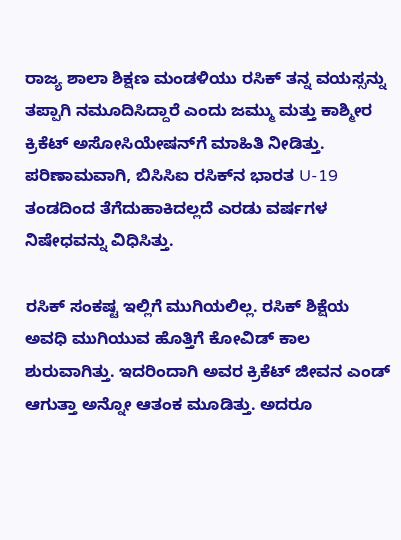ರಾಜ್ಯ ಶಾಲಾ ಶಿಕ್ಷಣ ಮಂಡಳಿಯು ರಸಿಕ್ ತನ್ನ ವಯಸ್ಸನ್ನು ತಪ್ಪಾಗಿ ನಮೂದಿಸಿದ್ದಾರೆ ಎಂದು ಜಮ್ಮು ಮತ್ತು ಕಾಶ್ಮೀರ ಕ್ರಿಕೆಟ್ ಅಸೋಸಿಯೇಷನ್‌ಗೆ ಮಾಹಿತಿ ನೀಡಿತ್ತು. ಪರಿಣಾಮವಾಗಿ, ಬಿಸಿಸಿಐ ರಸಿಕ್‌ನ ಭಾರತ U-19 ತಂಡದಿಂದ ತೆಗೆದುಹಾಕಿದಲ್ಲದೆ ಎರಡು ವರ್ಷಗಳ ನಿಷೇಧವನ್ನು ವಿಧಿಸಿತ್ತು.

ರಸಿಕ್‌ ಸಂಕಷ್ಟ ಇಲ್ಲಿಗೆ ಮುಗಿಯಲಿಲ್ಲ. ರಸಿಕ್‌ ಶಿಕ್ಷೆಯ ಅವಧಿ ಮುಗಿಯುವ ಹೊತ್ತಿಗೆ ಕೋವಿಡ್ ಕಾಲ ಶುರುವಾಗಿತ್ತು. ಇದರಿಂದಾಗಿ ಅವರ ಕ್ರಿಕೆಟ್ ಜೀವನ ಎಂಡ್‌ ಆಗುತ್ತಾ ಅನ್ನೋ ಆತಂಕ ಮೂಡಿತ್ತು. ಅದರೂ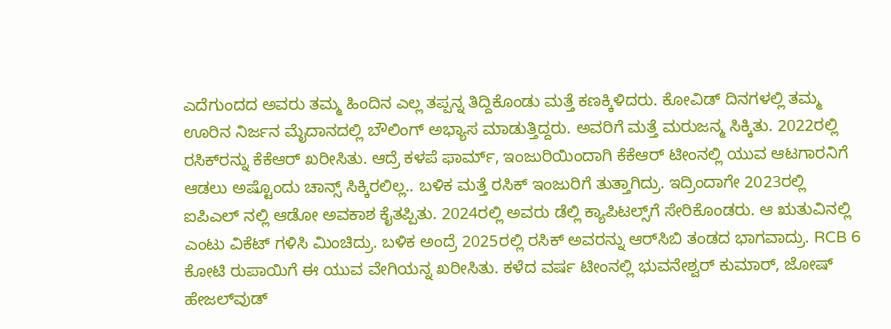ಎದೆಗುಂದದ ಅವರು ತಮ್ಮ ಹಿಂದಿನ ಎಲ್ಲ ತಪ್ಪನ್ನ ತಿದ್ದಿಕೊಂಡು ಮತ್ತೆ ಕಣಕ್ಕಿಳಿದರು. ಕೋವಿಡ್ ದಿನಗಳಲ್ಲಿ ತಮ್ಮ ಊರಿನ ನಿರ್ಜನ ಮೈದಾನದಲ್ಲಿ ಬೌಲಿಂಗ್ ಅಭ್ಯಾಸ ಮಾಡುತ್ತಿದ್ದರು. ಅವರಿಗೆ ಮತ್ತೆ ಮರುಜನ್ಮ ಸಿಕ್ಕಿತು. 2022ರಲ್ಲಿ ರಸಿಕ್‌ರನ್ನು ಕೆಕೆಆರ್‌ ಖರೀಸಿತು. ಆದ್ರೆ ಕಳಪೆ ಫಾರ್ಮ್, ಇಂಜುರಿಯಿಂದಾಗಿ ಕೆಕೆಆರ್‌ ಟೀಂನಲ್ಲಿ ಯುವ ಆಟಗಾರನಿಗೆ ಆಡಲು ಅಷ್ಟೊಂದು ಚಾನ್ಸ್‌ ಸಿಕ್ಕಿರಲಿಲ್ಲ.. ಬಳಿಕ ಮತ್ತೆ ರಸಿಕ್‌ ಇಂಜುರಿಗೆ ತುತ್ತಾಗಿದ್ರು. ಇದ್ರಿಂದಾಗೇ 2023ರಲ್ಲಿ ಐಪಿಎಲ್‌ ‌ನಲ್ಲಿ ಆಡೋ ಅವಕಾಶ ಕೈತಪ್ಪಿತು. 2024ರಲ್ಲಿ ಅವರು ಡೆಲ್ಲಿ ಕ್ಯಾಪಿಟಲ್ಸ್‌ಗೆ ಸೇರಿಕೊಂಡರು. ಆ ಋತುವಿನಲ್ಲಿ ಎಂಟು ವಿಕೆಟ್ ಗಳಿಸಿ‌ ಮಿಂಚಿದ್ರು. ಬಳಿಕ ಅಂದ್ರೆ 2025ರಲ್ಲಿ ರಸಿಕ್‌ ಅವರನ್ನು ಆರ್‌ಸಿಬಿ ತಂಡದ ಭಾಗವಾದ್ರು. RCB 6 ಕೋಟಿ ರುಪಾಯಿಗೆ ಈ ಯುವ ವೇಗಿಯನ್ನ ಖರೀಸಿತು. ಕಳೆದ ವರ್ಷ ಟೀಂನಲ್ಲಿ ಭುವನೇಶ್ವರ್ ಕುಮಾರ್, ಜೋಷ್ ಹೇಜಲ್‌ವುಡ್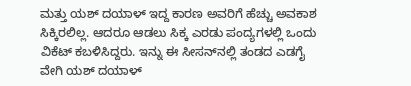ಮತ್ತು ಯಶ್ ದಯಾಳ್ ಇದ್ದ ಕಾರಣ ಅವರಿಗೆ ಹೆಚ್ಚು ಅವಕಾಶ ಸಿಕ್ಕಿರಲಿಲ್ಲ. ಆದರೂ ಆಡಲು ಸಿಕ್ಕ ಎರಡು ಪಂದ್ಯಗಳಲ್ಲಿ ಒಂದು ವಿಕೆಟ್ ಕಬಳಿಸಿದ್ದರು. ಇನ್ನು ಈ ಸೀಸನ್‌ನಲ್ಲಿ ತಂಡದ ಎಡಗೈ ವೇಗಿ ಯಶ್ ದಯಾಳ್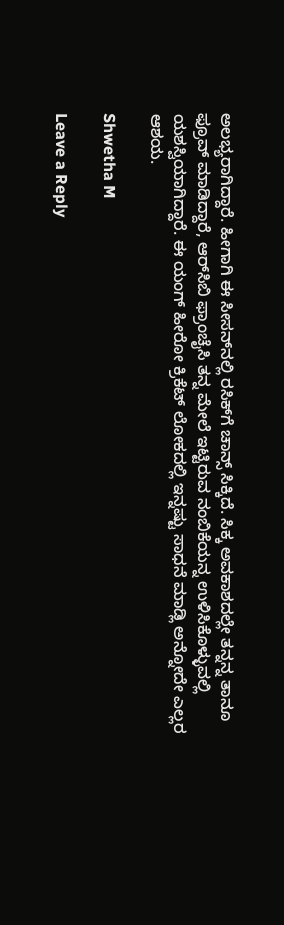ಅಲಭ್ಯರಾಗಿದ್ದಾರೆ. ಹೀಗಾಗಿ ಈ ಸೀಸನ್‌ನಲ್ಲಿ ರಸಿಕ್‌ಗೆ ಚಾನ್ಸ್‌ ಸಿಕ್ಕಿದೆ. ಸಿಕ್ಕ ಅವಕಾಶದಲ್ಲೇ ತನ್ನನ್ನ ತಾನೂ ಫ್ರೂವ್‌ ಮಾಡಿದ್ದಾರೆ, ಆರ್‌ಸಿಬಿ ಫ್ರಾಂಚೈಸಿ ತನ್ನ ಮೇಲೆ ಇಟ್ಟಿರುವ ನಂಬಿಕೆಯನ್ನ ಉಳಿಸಿಕೊಳ್ಳುವಲ್ಲಿ ಯಶಸ್ವಿಯಾಗಿದ್ದಾರೆ. ಈ ಯಂಗ್‌ ಹೀರೋ ಕ್ರಿಕೆಟ್‌ ಲೋಕದಲ್ಲಿ ಇನ್ನಷ್ಟು ಸಾಧನೆ ಮಾಡ್ಲಿ ಅನ್ನೋದೇ ಎಲ್ಲರ ಆಶಯ.

Shwetha M

Leave a Reply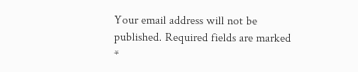Your email address will not be published. Required fields are marked *